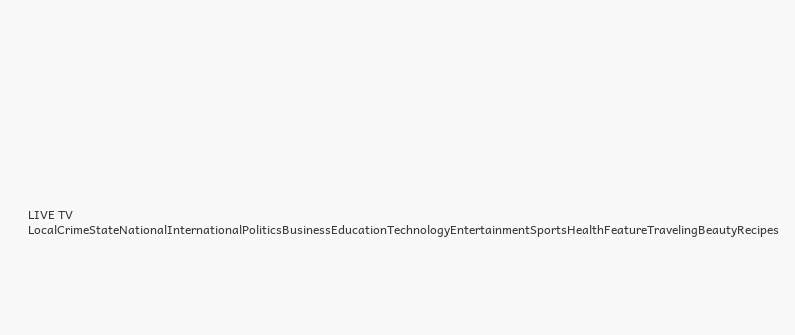LIVE TV LocalCrimeStateNationalInternationalPoliticsBusinessEducationTechnologyEntertainmentSportsHealthFeatureTravelingBeautyRecipes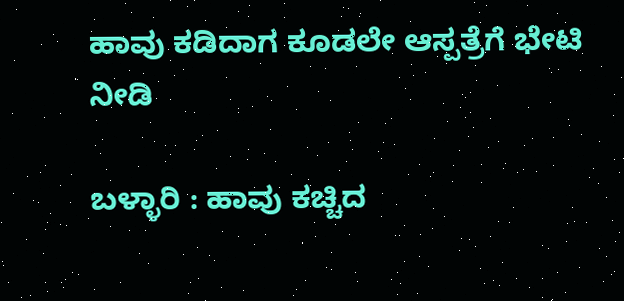ಹಾವು ಕಡಿದಾಗ ಕೂಡಲೇ ಆಸ್ಪತ್ರೆಗೆ ಭೇಟಿ ನೀಡಿ

ಬಳ್ಳಾರಿ : ಹಾವು ಕಚ್ಚಿದ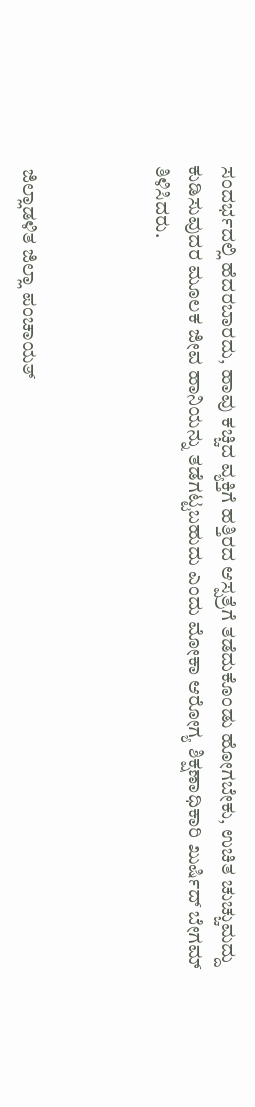ಸಂದರ್ಭದಲ್ಲಿ ಹೆದರಬಾರದು, ಹಾವು ಕಚ್ಚಿದ ವ್ಯಕ್ತಿಗೆ ಹತ್ತಿರದ ಆಸ್ಪತ್ರೆಗೆ ತಡೆದುಕೊಂಡು ಹೋಗಬೇಕು, ಉಚಿತ ಚುಚ್ಚುಮದ್ದು ಕುಡಿಸುವುದರ ಮೂಲಕ ಜೀವ ಹಾನಿಯನ್ನು ತಡೆಗಟ್ಟಬಹುದು ಎಂದು ಮೋಕಾ ಆರೋಗ್ಯ ಶಿಕ್ಷಣಾಧಿಕಾರಿ ಖುರ್ಷಿದ್ ಬೇಗಮ್ ತಿಳಿಸಿದರು.



 ಜಿಲ್ಲಾಡಳಿತ ಜಿಲ್ಲಾ ಪಂಚಾಯತ್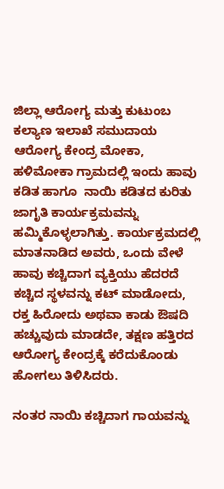ಜಿಲ್ಲಾ ಆರೋಗ್ಯ ಮತ್ತು ಕುಟುಂಬ ಕಲ್ಯಾಣ ಇಲಾಖೆ ಸಮುದಾಯ ಆರೋಗ್ಯ ಕೇಂದ್ರ ಮೋಕಾ, ಹಳಿಮೋಕಾ ಗ್ರಾಮದಲ್ಲಿ ಇಂದು ಹಾವು ಕಡಿತ ಹಾಗೂ  ನಾಯಿ ಕಡಿತದ ಕುರಿತು ಜಾಗೃತಿ ಕಾರ್ಯಕ್ರಮವನ್ನು ಹಮ್ಮಿಕೊಳ್ಳಲಾಗಿತ್ತು. ಕಾರ್ಯಕ್ರಮದಲ್ಲಿ ಮಾತನಾಡಿದ ಅವರು, ಒಂದು ವೇಳೆ ಹಾವು ಕಚ್ಚಿದಾಗ ವ್ಯಕ್ತಿಯು ಹೆದರದೆ ಕಚ್ಚಿದ ಸ್ಥಳವನ್ನು ಕಟ್ ಮಾಡೋದು, ರಕ್ತ ಹಿರೋದು ಅಥವಾ ಕಾಡು ಔಷದಿ ಹಚ್ಚುವುದು ಮಾಡದೇ, ತಕ್ಷಣ ಹತ್ತಿರದ ಆರೋಗ್ಯ ಕೇಂದ್ರಕ್ಕೆ ಕರೆದುಕೊಂಡು ಹೋಗಲು ತಿಳಿಸಿದರು.

ನಂತರ ನಾಯಿ ಕಚ್ಚಿದಾಗ ಗಾಯವನ್ನು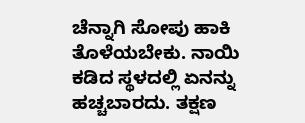ಚೆನ್ನಾಗಿ ಸೋಪು ಹಾಕಿ ತೊಳೆಯಬೇಕು. ನಾಯಿ ಕಡಿದ ಸ್ಥಳದಲ್ಲಿ ಏನನ್ನು ಹಚ್ಚಬಾರದು. ತಕ್ಷಣ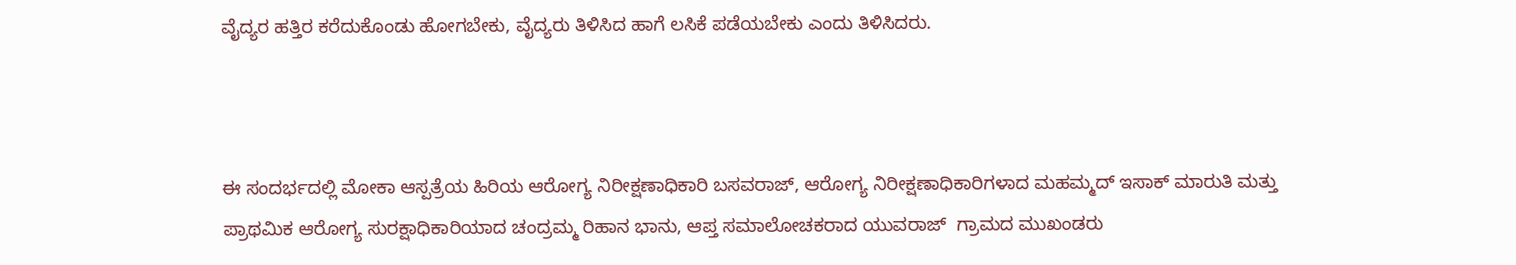ವೈದ್ಯರ ಹತ್ತಿರ ಕರೆದುಕೊಂಡು ಹೋಗಬೇಕು, ವೈದ್ಯರು ತಿಳಿಸಿದ ಹಾಗೆ ಲಸಿಕೆ ಪಡೆಯಬೇಕು ಎಂದು ತಿಳಿಸಿದರು.



ಈ ಸಂದರ್ಭದಲ್ಲಿ ಮೋಕಾ ಆಸ್ಪತ್ರೆಯ ಹಿರಿಯ ಆರೋಗ್ಯ ನಿರೀಕ್ಷಣಾಧಿಕಾರಿ ಬಸವರಾಜ್, ಆರೋಗ್ಯ ನಿರೀಕ್ಷಣಾಧಿಕಾರಿಗಳಾದ ಮಹಮ್ಮದ್ ಇಸಾಕ್ ಮಾರುತಿ ಮತ್ತು ಪ್ರಾಥಮಿಕ ಆರೋಗ್ಯ ಸುರಕ್ಷಾಧಿಕಾರಿಯಾದ ಚಂದ್ರಮ್ಮ ರಿಹಾನ ಭಾನು, ಆಪ್ತ ಸಮಾಲೋಚಕರಾದ ಯುವರಾಜ್  ಗ್ರಾಮದ ಮುಖಂಡರು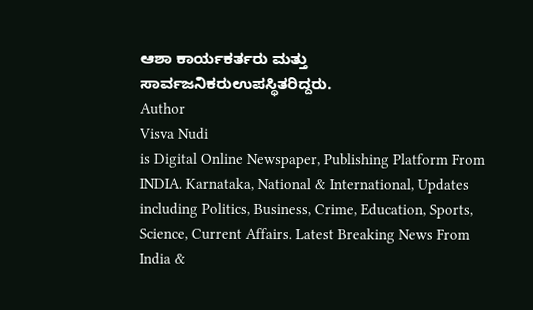ಆಶಾ ಕಾರ್ಯಕರ್ತರು ಮತ್ತು ಸಾರ್ವಜನಿಕರುಉಪಸ್ಥಿತರಿದ್ದರು.
Author
Visva Nudi
is Digital Online Newspaper, Publishing Platform From INDIA. Karnataka, National & International, Updates including Politics, Business, Crime, Education, Sports, Science, Current Affairs. Latest Breaking News From India &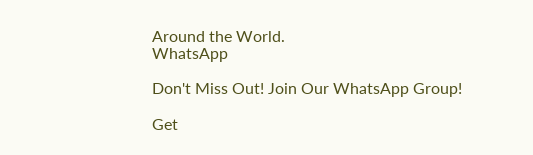Around the World.
WhatsApp

Don't Miss Out! Join Our WhatsApp Group!

Get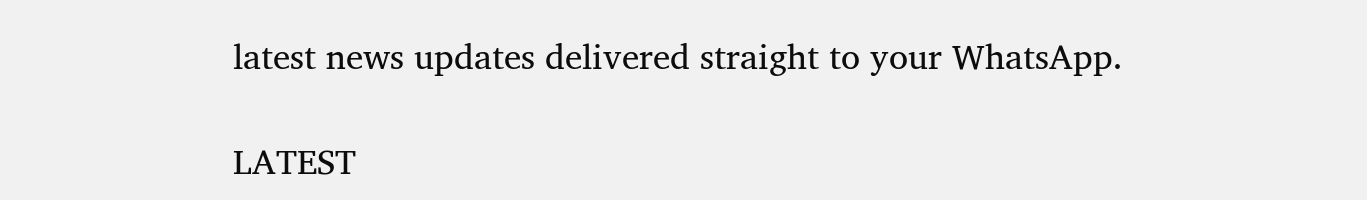latest news updates delivered straight to your WhatsApp.

LATEST